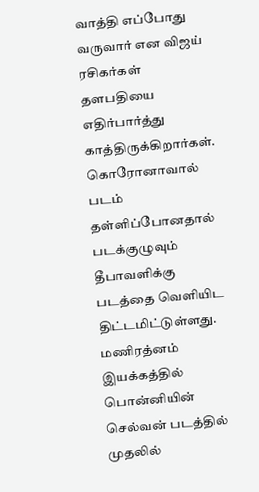வாத்தி எப்போது வருவார் என விஜய் ரசிகர்கள் தளபதியை எதிர்பார்த்து காத்திருக்கிறார்கள். கொரோனாவால் படம் தள்ளிப்போனதால் படக்குழுவும் தீபாவளிக்கு படத்தை வெளியிட திட்டமிட்டுள்ளது.
மணிரத்னம் இயக்கத்தில் பொன்னியின் செல்வன் படத்தில் முதலில்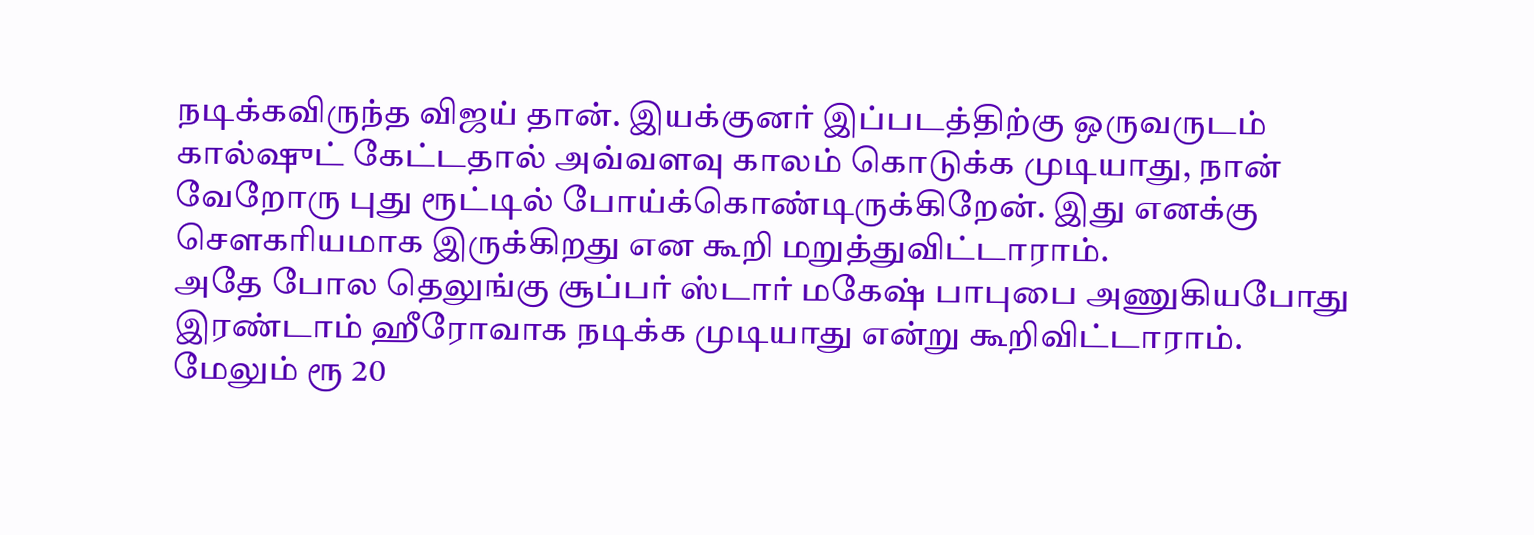நடிக்கவிருந்த விஜய் தான். இயக்குனர் இப்படத்திற்கு ஒருவருடம் கால்ஷுட் கேட்டதால் அவ்வளவு காலம் கொடுக்க முடியாது, நான் வேறோரு புது ரூட்டில் போய்க்கொண்டிருக்கிறேன். இது எனக்கு சௌகரியமாக இருக்கிறது என கூறி மறுத்துவிட்டாராம்.
அதே போல தெலுங்கு சூப்பர் ஸ்டார் மகேஷ் பாபுபை அணுகியபோது இரண்டாம் ஹீரோவாக நடிக்க முடியாது என்று கூறிவிட்டாராம். மேலும் ரூ 20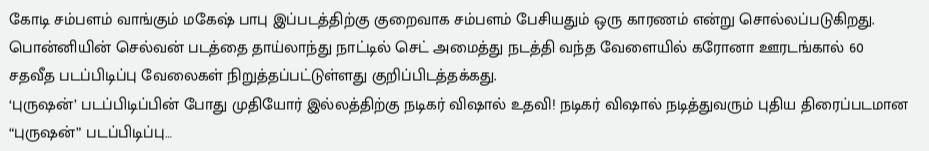கோடி சம்பளம் வாங்கும் மகேஷ் பாபு இப்படத்திற்கு குறைவாக சம்பளம் பேசியதும் ஒரு காரணம் என்று சொல்லப்படுகிறது.
பொன்னியின் செல்வன் படத்தை தாய்லாந்து நாட்டில் செட் அமைத்து நடத்தி வந்த வேளையில் கரோனா ஊரடங்கால் 60 சதவீத படப்பிடிப்பு வேலைகள் நிறுத்தப்பட்டுள்ளது குறிப்பிடத்தக்கது.
‘புருஷன்’ படப்பிடிப்பின் போது முதியோர் இல்லத்திற்கு நடிகர் விஷால் உதவி! நடிகர் விஷால் நடித்துவரும் புதிய திரைப்படமான “புருஷன்” படப்பிடிப்பு…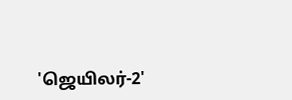'ஜெயிலர்-2'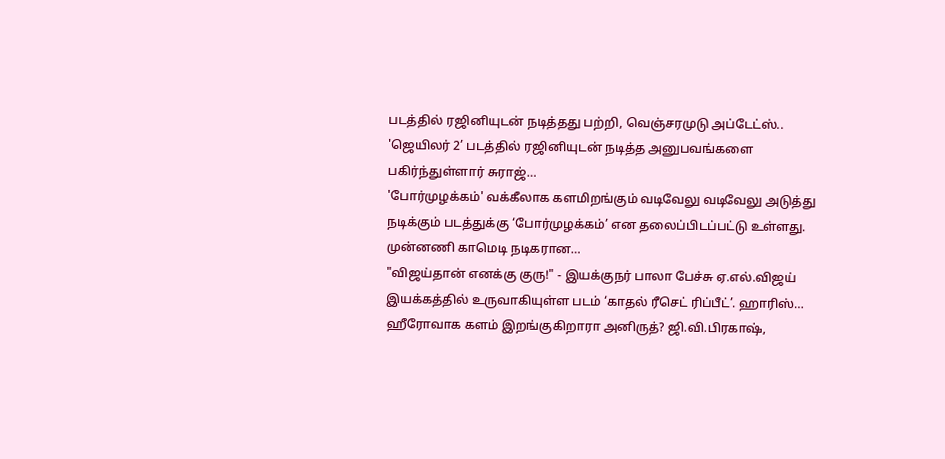படத்தில் ரஜினியுடன் நடித்தது பற்றி, வெஞ்சரமுடு அப்டேட்ஸ்.. 'ஜெயிலர் 2’ படத்தில் ரஜினியுடன் நடித்த அனுபவங்களை பகிர்ந்துள்ளார் சுராஜ்…
'போர்முழக்கம்' வக்கீலாக களமிறங்கும் வடிவேலு வடிவேலு அடுத்து நடிக்கும் படத்துக்கு ‘போர்முழக்கம்’ என தலைப்பிடப்பட்டு உள்ளது. முன்னணி காமெடி நடிகரான…
"விஜய்தான் எனக்கு குரு!" - இயக்குநர் பாலா பேச்சு ஏ.எல்.விஜய் இயக்கத்தில் உருவாகியுள்ள படம் ‘காதல் ரீசெட் ரிப்பீட்’. ஹாரிஸ்…
ஹீரோவாக களம் இறங்குகிறாரா அனிருத்? ஜி.வி.பிரகாஷ்,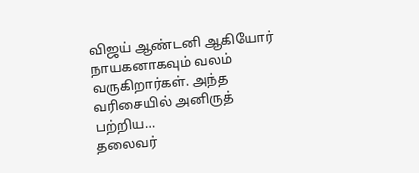விஜய் ஆண்டனி ஆகியோர் நாயகனாகவும் வலம் வருகிறார்கள். அந்த வரிசையில் அனிருத் பற்றிய…
தலைவர்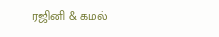ரஜினி & கமல்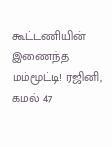கூட்டணியின் இணைந்த மம்மூட்டி! ரஜினி, கமல் 47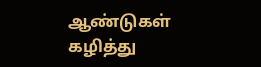ஆண்டுகள் கழித்து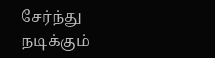சேர்ந்து நடிக்கும்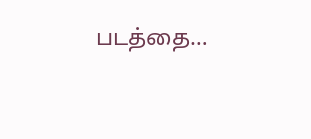படத்தை…